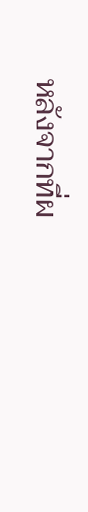หลังจากที่ผ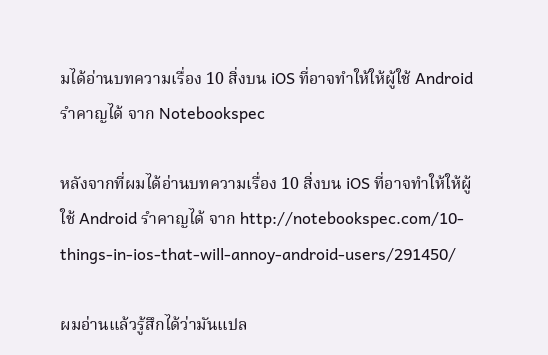มได้อ่านบทความเรื่อง 10 สิ่งบน iOS ที่อาจทำให้ให้ผู้ใช้ Android รำคาญได้ จาก Notebookspec

หลังจากที่ผมได้อ่านบทความเรื่อง 10 สิ่งบน iOS ที่อาจทำให้ให้ผู้ใช้ Android รำคาญได้ จาก http://notebookspec.com/10-things-in-ios-that-will-annoy-android-users/291450/

ผมอ่านแล้วรู้สึกได้ว่ามันแปล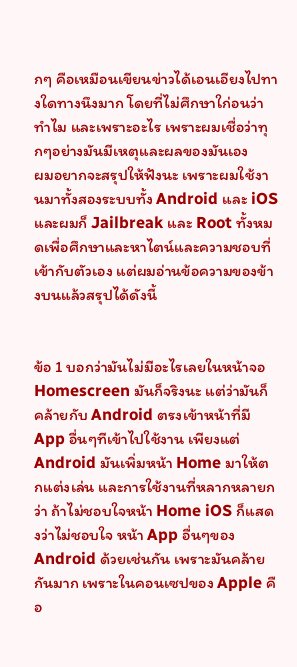กๆ คือเหมือนเขียนข่าวได้เอนเอียงไปทางใดทางนึงมาก โดยที่ไม่ศึกษาใก่อนว่าทำไม และเพราะอะไร เพราะผมเชื่อว่าทุกๆอย่างมันมีเหตุและผลของมันเอง
ผมอยากจะสรุปให้ฟังนะ เพราะผมใช้งานมาทั้งสองระบบทั้ง Android และ iOS และผมก็ Jailbreak และ Root ทั้งหมดเพื่อศึกษาและหาไตน์และความชอบที่เข้ากับตัวเอง แต่ผมอ่านข้อความของข้างบนแล้วสรุปได้ดังนี้


ข้อ 1 บอกว่ามันไม่มีอะไรเลยในหน้าจอ Homescreen มันก็จริงนะ แต่ว่ามันก็คล้ายกับ Android ตรงเข้าหน้าที่มี App อื่นๆทีเข้าไปใช้งาน เพียงแต่ Android มันเพิ่มหน้า Home มาให้ตกแต่งเล่น และการใช้งานที่หลากหลายกว่า ถ้าไม่ชอบใจหน้า Home iOS ก็แสดงว่าไม่ชอบใจ หน้า App อื่นๆของ Android ด้วยเช่นกัน เพราะมันคล้ายกันมาก เพราะในคอนเซปของ Apple คือ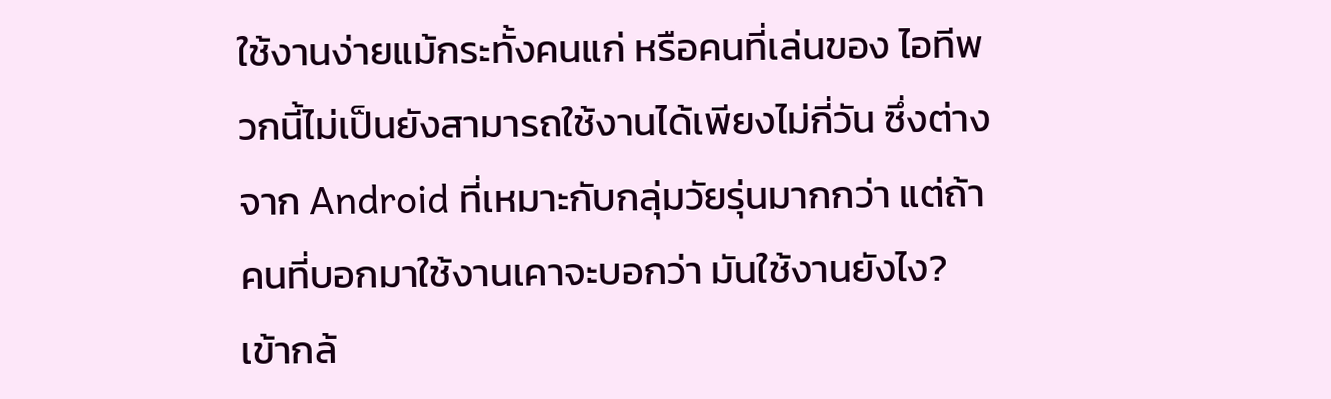ใช้งานง่ายแม้กระทั้งคนแก่ หรือคนที่เล่นของ ไอทีพวกนี้ไม่เป็นยังสามารถใช้งานได้เพียงไม่กี่วัน ซึ่งต่างจาก Android ที่เหมาะกับกลุ่มวัยรุ่นมากกว่า แต่ถ้าคนที่บอกมาใช้งานเคาจะบอกว่า มันใช้งานยังไง? เข้ากล้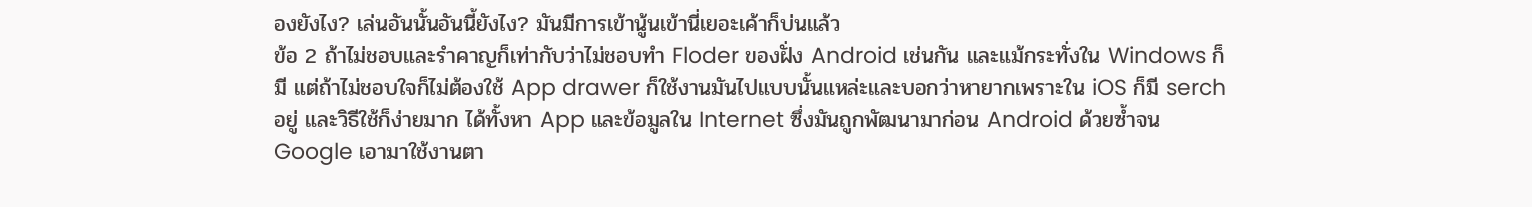องยังไง? เล่นอันนั้นอันนี้ยังไง? มันมีการเข้านู้นเข้านี่เยอะเค้าก็บ่นแล้ว
ข้อ 2 ถ้าไม่ชอบและรำคาญก็เท่ากับว่าไม่ชอบทำ Floder ของฝั่ง Android เช่นกัน และแม้กระทั่งใน Windows ก็มี แต่ถ้าไม่ชอบใจก็ไม่ต้องใช้ App drawer ก็ใช้งานมันไปแบบนั้นแหล่ะและบอกว่าหายากเพราะใน iOS ก็มี serch อยู่ และวิธีใช้ก็ง่ายมาก ได้ทั้งหา App และข้อมูลใน Internet ซึ่งมันถูกพัฒนามาก่อน Android ด้วยซ้ำจน Google เอามาใช้งานตา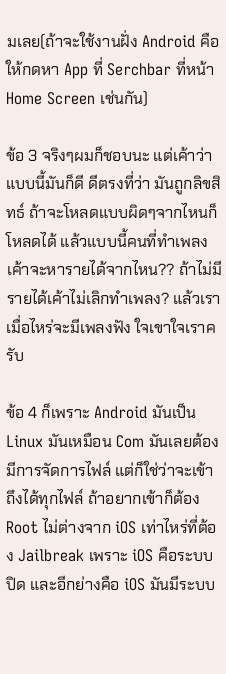มเลย(ถ้าจะใช้งานฝั่ง Android คือให้กดหา App ที่ Serchbar ที่หน้า Home Screen เช่นกัน)

ข้อ 3 จริงๆผมก็ชอบนะ แต่เค้าว่าแบบนี้มันก็ดี ดีตรงที่ว่า มันถูกลิขสิทธ์ ถ้าจะโหลดแบบผิดๆจากไหนก็โหลดได้ แล้วแบบนี้คนที่ทำเพลงเค้าจะหารายได้จากไหน?? ถ้าไม่มีรายได้เค้าไม่เลิกทำเพลง? แล้วเราเมื่อไหร่จะมีเพลงฟัง ใจเขาใจเราครับ

ข้อ 4 ก็เพราะ Android มันเป็น Linux มันเหมือน Com มันเลยต้องมีการจัดการไฟล์ แต่ก็ใช่ว่าจะเข้าถึงได้ทุกไฟล์ ถ้าอยากเข้าก็ต้อง Root ไม่ต่างจาก iOS เท่าไหร่ที่ต้อง Jailbreak เพราะ iOS คือระบบปิด และอีกย่างคือ iOS มันมีระบบ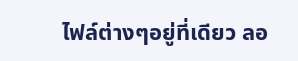ไฟล์ต่างๆอยู่ที่เดียว ลอ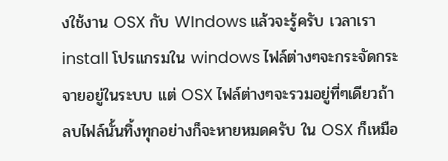งใช้งาน OSX กับ WIndows แล้วจะรู้ครับ เวลาเรา install โปรแกรมใน windows ไฟล์ต่างๆจะกระจัดกระจายอยู่ในระบบ แต่ OSX ไฟล์ต่างๆจะรวมอยู่ที่ๆเดียวถ้าลบไฟล์นั้นทิ้งทุกอย่างก็จะหายหมดครับ ใน OSX ก็เหมือ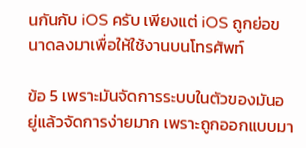นกันกับ iOS ครับ เพียงแต่ iOS ถูกย่อขนาดลงมาเพื่อให้ใช้งานบนโทรศัพท์

ข้อ 5 เพราะมันจัดการระบบในตัวของมันอยู่แล้วจัดการง่ายมาก เพราะถูกออกแบบมา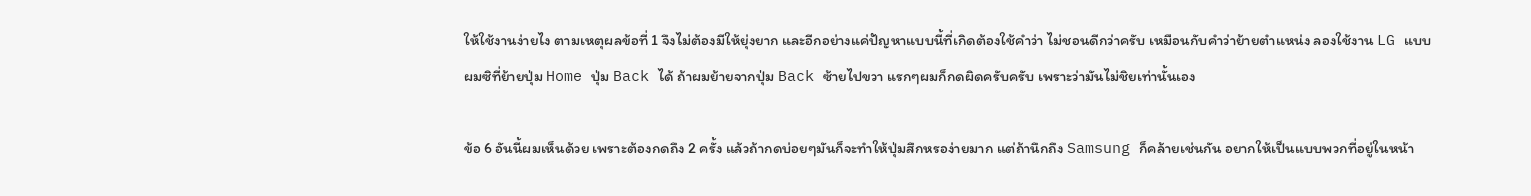ให้ใช้งานง่ายไง ตามเหตุผลข้อที่ 1 จึงไม่ต้องมีให้ยุ่งยาก และอีกอย่างแค่ปัญหาแบบนี้ที่เกิดต้องใช้คำว่า ไม่ชอนดีกว่าครับ เหมือนกับคำว่าย้ายตำแหน่ง ลองใช้งาน LG แบบผมซิที่ย้ายปุ่ม Home ปุ่ม Back ได้ ถ้าผมย้ายจากปุ่ม Back ซ้ายไปขวา แรกๆผมก็กดผิดครับครับ เพราะว่ามันไม่ชิยเท่านั้นเอง

ข้อ 6 อันนี้ผมเห็นด้วย เพราะต้องกดถึง 2 ครั้ง แล้วถ้ากดบ่อยๆมันก็จะทำให้ปุ่มสึกหรอง่ายมาก แต่ถ้านึกถึง Samsung ก็คล้ายเช่นกัน อยากให้เป็นแบบพวกที่อยู่ในหน้า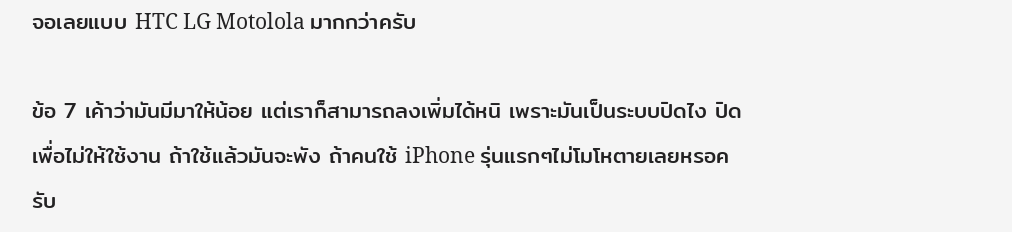จอเลยแบบ HTC LG Motolola มากกว่าครับ

ข้อ 7 เค้าว่ามันมีมาให้น้อย แต่เราก็สามารถลงเพิ่มได้หนิ เพราะมันเป็นระบบปิดไง ปิดเพื่อไม่ให้ใช้งาน ถ้าใช้แล้วมันจะพัง ถ้าคนใช้ iPhone รุ่นแรกๆไม่โมโหตายเลยหรอครับ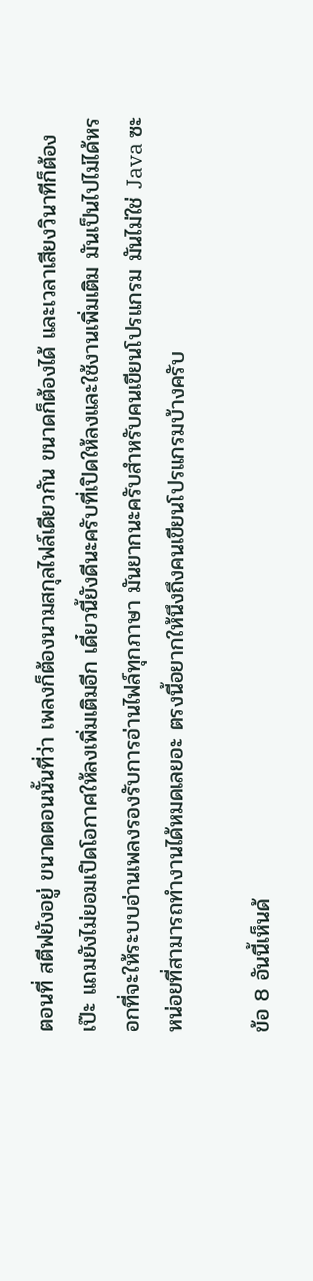ตอนที่ สตีฟยังอยู่ ขนาดตอนนั้นที่ว่า เพลงก็ต้องนามสกุลไฟล์เดียวกัน ขนาดก็ต้องได้ และเวลาเสียงวินาทีก็ต้องเป๊ะ แถมยังไม่ยอมเปิดโอกาศให้ลงเพิ่มเติมอีก เดี๋ยวนี้ยังดีนะครับที่เปิดให้ลงและใช้งานเพิ่มเติม มันเป็นไปไม่ได้หรอกที่จะให้ระบบอ่านเพลงรองรับการอ่านไฟล์ทุกภาษา มันยากนะครับสำหรับคนเขียนโปรแกรม มันไม่ใช่ Java ซะหน่อยที่สามารถทำงานได้หมดเลยอะ ตรงนี้อยากให้นึงถึงคนเขียนโปรแกรมบ้างครับ

ข้อ 8 อันนี้เห็นด้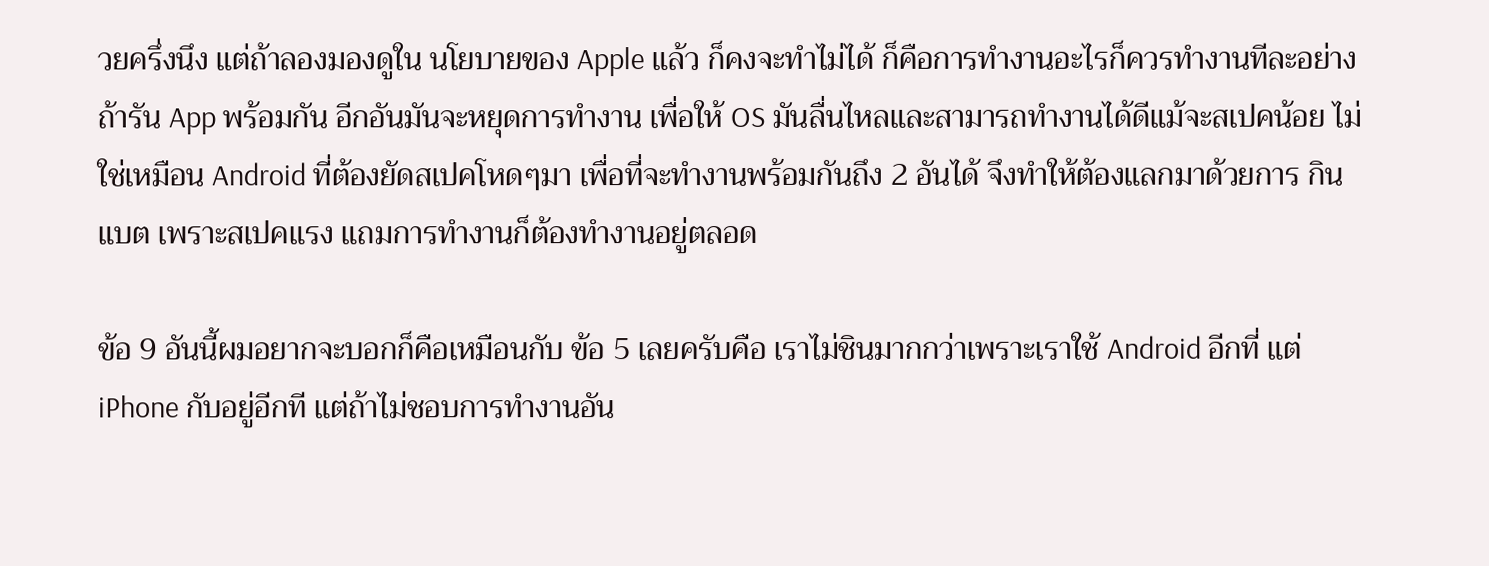วยครึ่งนึง แต่ถ้าลองมองดูใน นโยบายของ Apple แล้ว ก็คงจะทำไม่ได้ ก็คือการทำงานอะไรก็ควรทำงานทีละอย่างถ้ารัน App พร้อมกัน อีกอันมันจะหยุดการทำงาน เพื่อให้ OS มันลื่นไหลและสามารถทำงานได้ดีแม้จะสเปคน้อย ไม่ใช่เหมือน Android ที่ต้องยัดสเปคโหดๆมา เพื่อที่จะทำงานพร้อมกันถึง 2 อันได้ จึงทำให้ต้องแลกมาด้วยการ กินแบต เพราะสเปคแรง แถมการทำงานก็ต้องทำงานอยู่ตลอด

ข้อ 9 อันนี้ผมอยากจะบอกก็คือเหมือนกับ ข้อ 5 เลยครับคือ เราไม่ชินมากกว่าเพราะเราใช้ Android อีกที่ แต่ iPhone กับอยู่อีกที แต่ถ้าไม่ชอบการทำงานอัน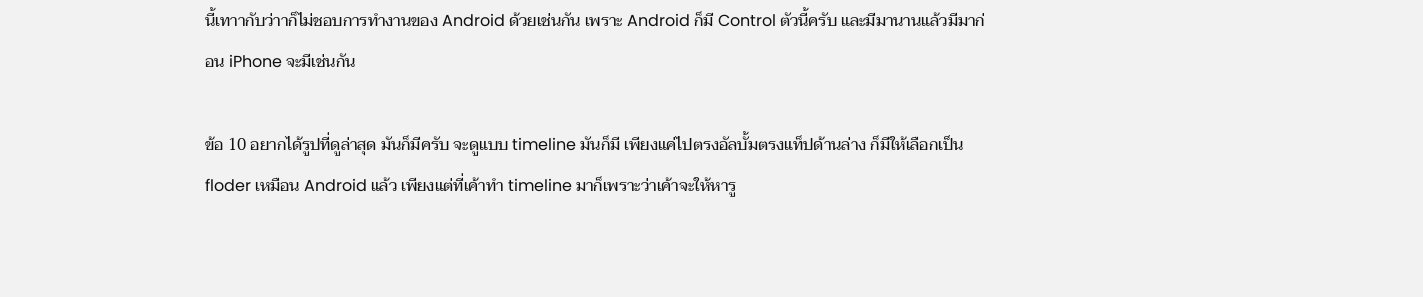นี้เทาากับว่าาก็ไม่ชอบการทำงานของ Android ด้วยเช่นกัน เพราะ Android ก็มี Control ตัวนี้ครับ และมีมานานแล้วมีมาก่อน iPhone จะมีเช่นกัน

ข้อ 10 อยากได้รูปที่ดูล่าสุด มันก็มีครับ จะดูแบบ timeline มันก็มี เพียงแค่ไปตรงอัลบั้มตรงแท็ปด้านล่าง ก็มีให้เลือกเป็น floder เหมือน Android แล้ว เพียงแต่ที่เค้าทำ timeline มาก็เพราะว่าเค้าจะให้หารู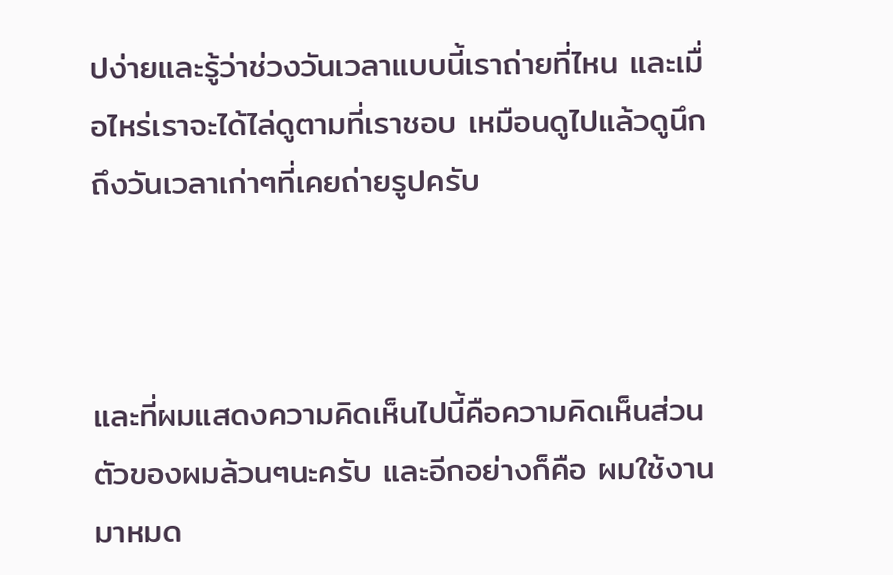ปง่ายและรู้ว่าช่วงวันเวลาแบบนี้เราถ่ายที่ไหน และเมื่อไหร่เราจะได้ไล่ดูตามที่เราชอบ เหมือนดูไปแล้วดูนึกถึงวันเวลาเก่าๆที่เคยถ่ายรูปครับ



และที่ผมแสดงความคิดเห็นไปนี้คือความคิดเห็นส่วนตัวของผมล้วนๆนะครับ และอีกอย่างก็คือ ผมใช้งานมาหมด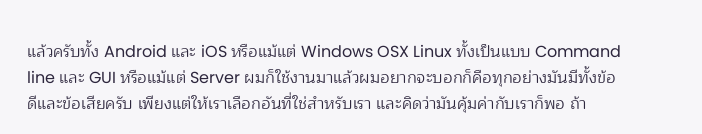แล้วครับทั้ง Android และ iOS หรือแม้แต่ Windows OSX Linux ทั้งเป็นแบบ Command line และ GUI หรือแม้แต่ Server ผมก็ใช้งานมาแล้วผมอยากจะบอกก็คือทุกอย่างมันมีทั้งข้อดีและข้อเสียครับ เพียงแต่ให้เราเลือกอันที่ใช่สำหรับเรา และคิดว่ามันคุ้มค่ากับเราก็พอ ถ้า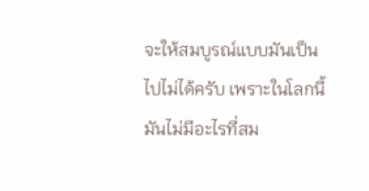จะให้สมบูรณ์แบบมันเป็นไปไม่ได้ครับ เพราะในโลกนี้มันไม่มีอะไรที่สม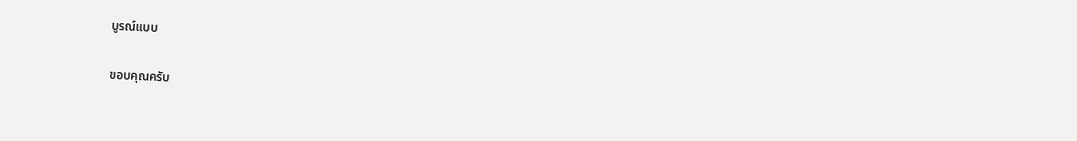บูรณ์แบบ

ขอบคุณครับ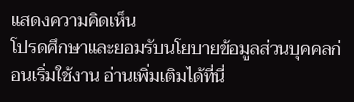แสดงความคิดเห็น
โปรดศึกษาและยอมรับนโยบายข้อมูลส่วนบุคคลก่อนเริ่มใช้งาน อ่านเพิ่มเติมได้ที่นี่